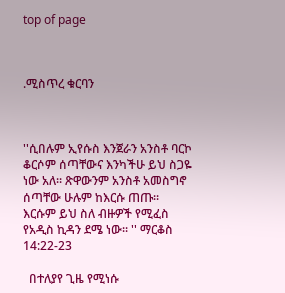top of page



.ሚስጥረ ቁርባን



''ሲበሉም ኢየሱስ እንጀራን አንስቶ ባርኮ ቆርሶም ሰጣቸውና እንካችሁ ይህ ስጋዬ ነው አለ፡፡ ጽዋውንም አንስቶ አመስግኖ ሰጣቸው ሁሉም ከእርሱ ጠጡ፡፡ እርሱም ይህ ስለ ብዙዎች የሚፈስ የአዲስ ኪዳን ደሜ ነው፡፡ '' ማርቆስ 14:22-23

  በተለያየ ጊዜ የሚነሱ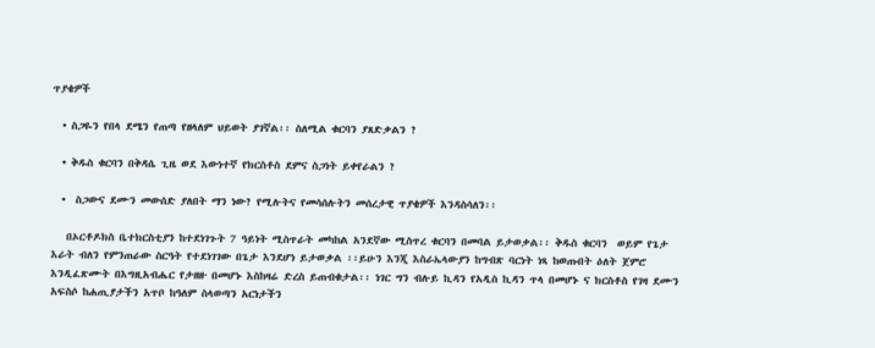ጥያቄዎች

  • ስጋዬን የበላ ደሜን የጠጣ የዘላለም ህይወት ያገኛል፡፡ ስለሚል ቁርባን ያጸድቃልን ?

  • ቅዱስ ቁርባን በቅዳሴ ጊዜ ወደ እውነተኛ የክርስቶስ ደምና ስጋነት ይቀየራልን ?

  •  ስጋውና ደሙን መውሰድ ያለበት ማን ነው? የሚሉትና የመሳሰሉትን መሰረታዊ ጥያቄዎች እንዳስሳለን፡፡

   በኦርቶዶክስ ቤተክርስቲያን ከተደነገጉት 7 ዓይነት ሚስጥራት መካከል አንደኛው ሚስጥረ ቁርባን በመባል ይታወቃል፡፡ ቅዱስ ቁርባን  ወይም የጌታ እራት ብለን የምንጠራው ስርዓት የተደነገገው በጌታ እንደሆነ ይታወቃል ፡፡ይሁን እንጂ እስራኤላውያን ከግብጽ ባርነት ነጻ ከወጡበት ዕለት ጀምሮ እንዲፈጽሙት በእግዚአብሔር የታዘዙ በመሆኑ እስከዛሬ ድረስ ይጠብቁታል፡፡ ነገር ግን ብሉይ ኪዳን የአዲስ ኪዳን ጥላ በመሆኑ ና ክርስቶስ የገዛ ደሙን አፍስሶ ከሐጢያታችን አጥቦ ከዓለም ስላወጣን አርነታችን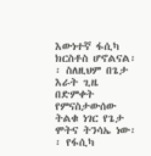እውነተኛ ፋሲካ ክርስቶስ ሆኖልናል፡፡ ስለዚህም በጌታ እራት ጊዜ በድምቀት የምናስታውሰው ትልቁ ነገር የጌታ ሞትና ትንሳኤ ነው፡፡ የፋሲካ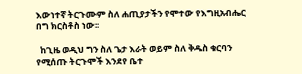እውነተኛ ትርጉሙም ስለ ሐጢያታችን የሞተው የእግዚአብሔር በግ ክርስቶስ ነው፡፡

  ከጊዜ ወዲህ ግን ስለ ጌታ እራት ወይም ስለ ቅዱስ ቁርባን የሚሰጡ ትርጉሞች እንደየ ቤተ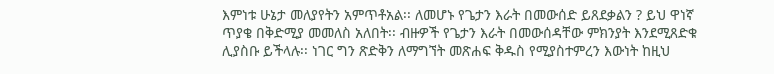እምነቱ ሁኔታ መለያየትን አምጥቶአል፡፡ ለመሆኑ የጌታን እራት በመውሰድ ይጸደቃልን ? ይህ ዋነኛ ጥያቄ በቅድሚያ መመለስ አለበት፡፡ ብዙዎች የጌታን እራት በመውሰዳቸው ምክንያት እንደሚጸድቁ ሊያስቡ ይችላሉ፡፡ ነገር ግን ጽድቅን ለማግኘት መጽሐፍ ቅዱስ የሚያስተምረን እውነት ከዚህ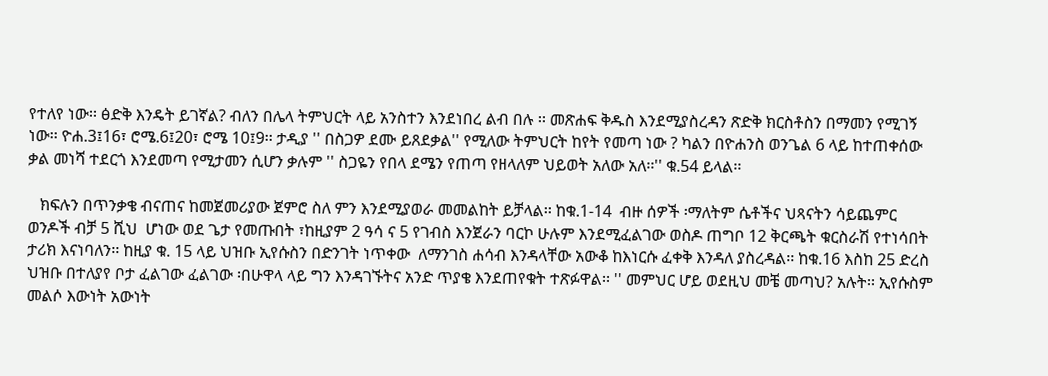የተለየ ነው፡፡ ፅድቅ እንዴት ይገኛል? ብለን በሌላ ትምህርት ላይ አንስተን እንደነበረ ልብ በሉ ፡፡ መጽሐፍ ቅዱስ እንደሚያስረዳን ጽድቅ ክርስቶስን በማመን የሚገኝ ነው፡፡ ዮሐ.3፤16፣ ሮሜ.6፤20፣ ሮሜ 10፤9፡፡ ታዲያ '' በስጋዎ ደሙ ይጸደቃል'' የሚለው ትምህርት ከየት የመጣ ነው ? ካልን በዮሐንስ ወንጌል 6 ላይ ከተጠቀሰው ቃል መነሻ ተደርጎ እንደመጣ የሚታመን ሲሆን ቃሉም '' ስጋዬን የበላ ደሜን የጠጣ የዘላለም ህይወት አለው አለ፡፡'' ቁ.54 ይላል፡፡

   ክፍሉን በጥንቃቄ ብናጠና ከመጀመሪያው ጀምሮ ስለ ምን እንደሚያወራ መመልከት ይቻላል፡፡ ከቁ.1-14  ብዙ ሰዎች ፡ማለትም ሴቶችና ህጻናትን ሳይጨምር ወንዶች ብቻ 5 ሺህ  ሆነው ወደ ጌታ የመጡበት ፣ከዚያም 2 ዓሳ ና 5 የገብስ እንጀራን ባርኮ ሁሉም እንደሚፈልገው ወስዶ ጠግቦ 12 ቅርጫት ቁርስራሽ የተነሳበት ታሪክ እናነባለን፡፡ ከዚያ ቁ. 15 ላይ ህዝቡ ኢየሱስን በድንገት ነጥቀው  ለማንገስ ሐሳብ እንዳላቸው አውቆ ከእነርሱ ፈቀቅ እንዳለ ያስረዳል፡፡ ከቁ.16 እስከ 25 ድረስ ህዝቡ በተለያየ ቦታ ፈልገው ፈልገው ፡በሁዋላ ላይ ግን እንዳገኙትና አንድ ጥያቄ እንደጠየቁት ተጽፉዋል፡፡ '' መምህር ሆይ ወደዚህ መቼ መጣህ? አሉት፡፡ ኢየሱስም መልሶ እውነት አውነት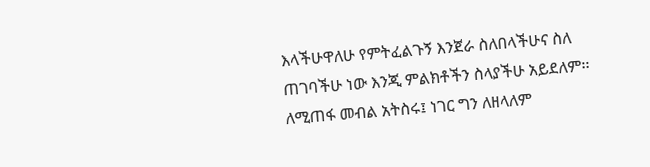እላችሁዋለሁ የምትፈልጉኝ እንጀራ ስለበላችሁና ስለ ጠገባችሁ ነው እንጂ ምልክቶችን ስላያችሁ አይደለም፡፡ለሚጠፋ መብል አትስሩ፤ ነገር ግን ለዘላለም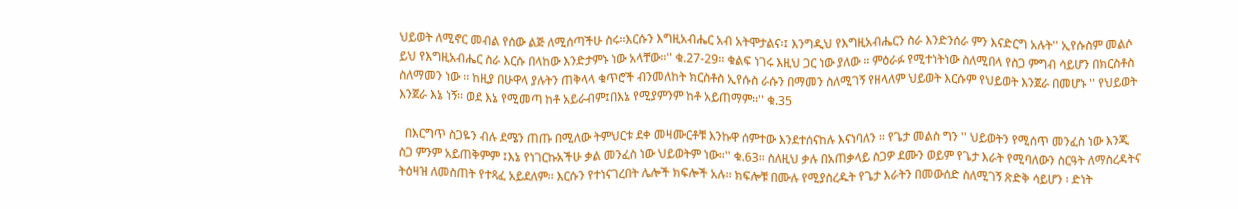ህይወት ለሚኖር መብል የሰው ልጅ ለሚሰጣችሁ ስሩ፡፡እርሱን እግዚአብሔር አብ አትሞታልና፡፤ እንግዲህ የእግዚአብሔርን ስራ እንድንሰራ ምን እናድርግ አሉት'' ኢየሱስም መልሶ ይህ የእግዚአብሔር ስራ እርሱ በላከው እንድታምኑ ነው አላቸው፡፡'' ቁ.27-29፡፡ ቁልፍ ነገሩ እዚህ ጋር ነው ያለው ፡፡ ምዕራፉ የሚተነትነው ስለሚበላ የስጋ ምግብ ሳይሆን በክርስቶስ ስለማመን ነው ፡፡ ከዚያ በሁዋላ ያሉትን ጠቅላላ ቁጥሮች ብንመለከት ክርስቶስ ኢየሱስ ራሱን በማመን ስለሚገኝ የዘላለም ህይወት እርሱም የህይወት እንጀራ በመሆኑ '' የህይወት እንጀራ እኔ ነኝ፡፡ ወደ እኔ የሚመጣ ከቶ አይራብም፤በእኔ የሚያምንም ከቶ አይጠማም፡፡'' ቁ.35

  በእርግጥ ስጋዬን ብሉ ደሜን ጠጡ በሚለው ትምህርቱ ደቀ መዛሙርቶቹ እንኩዋ ሰምተው እንደተሰናከሉ እናነባለን ፡፡ የጌታ መልስ ግን '' ህይወትን የሚሰጥ መንፈስ ነው እንጂ ስጋ ምንም አይጠቅምም ፤እኔ የነገርኩአችሁ ቃል መንፈስ ነው ህይወትም ነው፡፡'' ቁ.63፡፡ ስለዚህ ቃሉ በአጠቃላይ ስጋዎ ደሙን ወይም የጌታ እራት የሚባለውን ስርዓት ለማስረዳትና ትዕዛዝ ለመስጠት የተጻፈ አይደለም፡፡ እርሱን የተነናገረበት ሌሎች ክፍሎች አሉ፡፡ ክፍሎቹ በሙሉ የሚያስረዱት የጌታ እራትን በመውሰድ ስለሚገኝ ጽድቅ ሳይሆን ፡ ድነት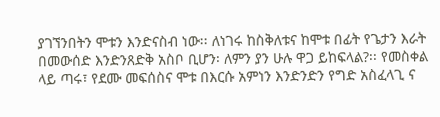ያገኘንበትን ሞቱን እንድናስብ ነው፡፡ ለነገሩ ከስቅለቱና ከሞቱ በፊት የጌታን እራት በመውሰድ እንድንጸድቅ አስቦ ቢሆን፡ ለምን ያን ሁሉ ዋጋ ይከፍላል?፡፡ የመስቀል ላይ ጣሩ፣ የደሙ መፍሰስና ሞቱ በእርሱ አምነን እንድንድን የግድ አስፈላጊ ና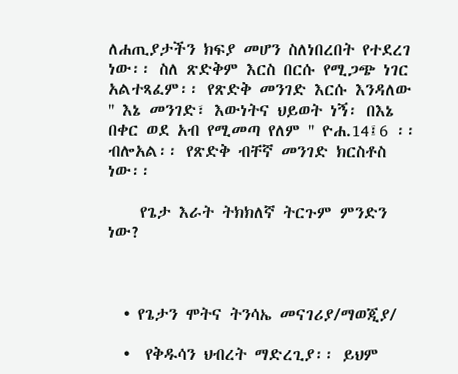ለሐጢያታችን ክፍያ መሆን ስለነበረበት የተደረገ ነው፡፡ ስለ ጽድቅም እርስ በርሱ የሚጋጭ ነገር አልተጻፈም፡፡ የጽድቅ መንገድ እርሱ እንዳለው '' እኔ መንገድ፣ እውነትና ህይወት ነኝ፡ በእኔ በቀር ወደ አብ የሚመጣ የለም '' ዮሐ.14፤6 ፡፡ ብሎአል፡፡ የጽድቅ ብቸኛ መንገድ ክርስቶስ ነው፡፡

    የጌታ እራት ትክክለኛ ትርጉም ምንድን ነው?



  • የጌታን ሞትና ትንሳኤ መናገሪያ/ማወጂያ/

  •  የቅዱሳን ህብረት ማድረጊያ፡፡ ይህም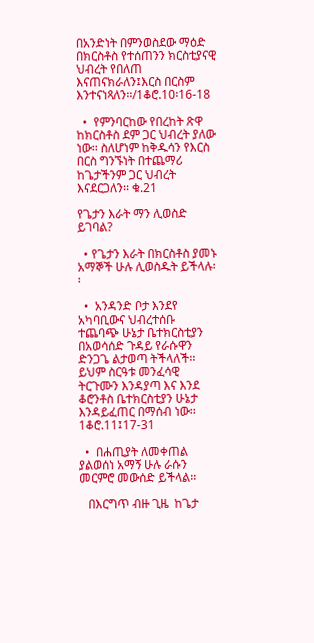በአንድነት በምንወስደው ማዕድ በክርስቶስ የተሰጠንን ክርስቲያናዊ ህብረት የበለጠ እናጠናክራለን፤እርስ በርስም እንተናነጻለን፡፡/1ቆሮ.10፡16-18

  •  የምንባርከው የበረከት ጽዋ ከክርስቶስ ደም ጋር ህብረት ያለው ነው፡፡ ስለሆነም ከቅዱሳን የእርስ በርስ ግንኙነት በተጨማሪ ከጌታችንም ጋር ህብረት እናደርጋለን፡፡ ቁ.21

የጌታን እራት ማን ሊወስድ ይገባል?

  • የጌታን እራት በክርስቶስ ያመኑ አማኞች ሁሉ ሊወስዱት ይችላሉ፡፡

  •  አንዳንድ ቦታ እንደየ አካባቢውና ህብረተሰቡ ተጨባጭ ሁኔታ ቤተክርስቲያን በአወሳሰድ ጉዳይ የራሱዋን ድንጋጌ ልታወጣ ትችላለች፡፡ ይህም ስርዓቱ መንፈሳዊ ትርጉሙን እንዳያጣ እና እንደ ቆሮንቶስ ቤተክርስቲያን ሁኔታ እንዳይፈጠር በማሰብ ነው፡፡ 1ቆሮ.11፤17-31

  •  በሐጢያት ለመቀጠል ያልወሰነ አማኝ ሁሉ ራሱን መርምሮ መውሰድ ይችላል፡፡

   በእርግጥ ብዙ ጊዜ  ከጌታ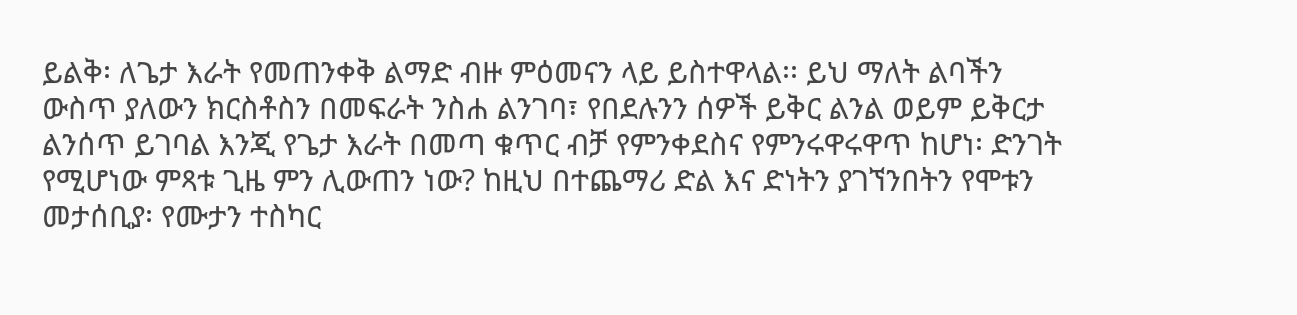ይልቅ፡ ለጌታ እራት የመጠንቀቅ ልማድ ብዙ ምዕመናን ላይ ይስተዋላል፡፡ ይህ ማለት ልባችን ውስጥ ያለውን ክርስቶስን በመፍራት ንስሐ ልንገባ፣ የበደሉንን ሰዎች ይቅር ልንል ወይም ይቅርታ ልንሰጥ ይገባል እንጂ የጌታ እራት በመጣ ቁጥር ብቻ የምንቀደስና የምንሩዋሩዋጥ ከሆነ፡ ድንገት የሚሆነው ምጻቱ ጊዜ ምን ሊውጠን ነው? ከዚህ በተጨማሪ ድል እና ድነትን ያገኘንበትን የሞቱን መታሰቢያ፡ የሙታን ተስካር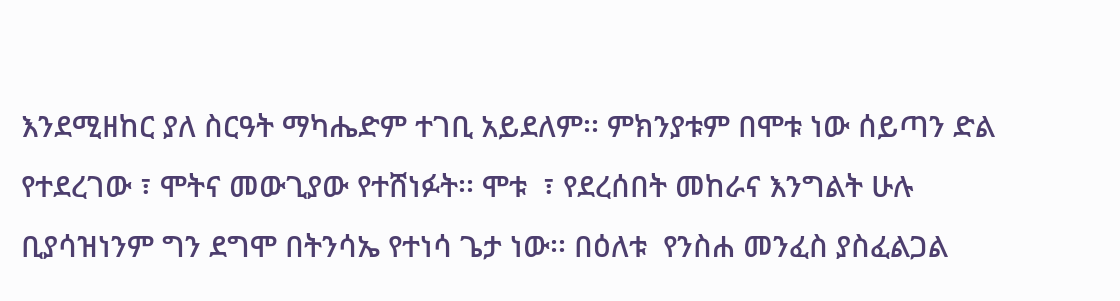እንደሚዘከር ያለ ስርዓት ማካሔድም ተገቢ አይደለም፡፡ ምክንያቱም በሞቱ ነው ሰይጣን ድል የተደረገው ፣ ሞትና መውጊያው የተሸነፉት፡፡ ሞቱ  ፣ የደረሰበት መከራና እንግልት ሁሉ ቢያሳዝነንም ግን ደግሞ በትንሳኤ የተነሳ ጌታ ነው፡፡ በዕለቱ  የንስሐ መንፈስ ያስፈልጋል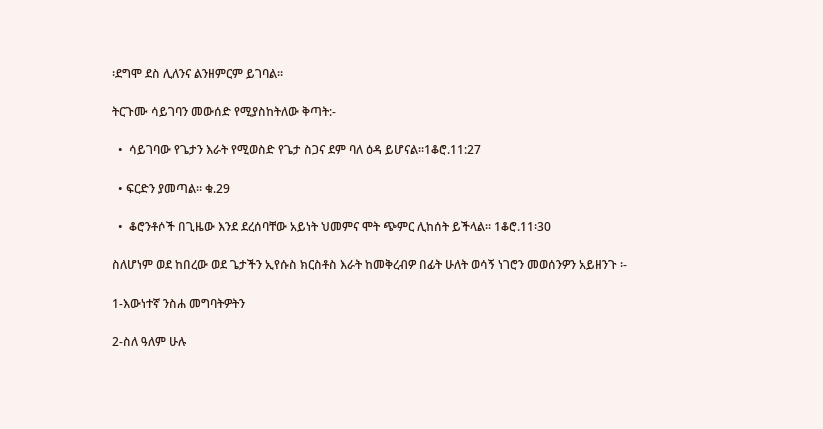፡ደግሞ ደስ ሊለንና ልንዘምርም ይገባል፡፡

ትርጉሙ ሳይገባን መውሰድ የሚያስከትለው ቅጣት:-

  •  ሳይገባው የጌታን እራት የሚወስድ የጌታ ስጋና ደም ባለ ዕዳ ይሆናል፡፡1ቆሮ.11:27

  • ፍርድን ያመጣል፡፡ ቁ.29

  •  ቆሮንቶሶች በጊዜው እንደ ደረሰባቸው አይነት ህመምና ሞት ጭምር ሊከሰት ይችላል፡፡ 1ቆሮ.11፡30

ስለሆነም ወደ ከበረው ወደ ጌታችን ኢየሱስ ክርስቶስ እራት ከመቅረብዎ በፊት ሁለት ወሳኝ ነገሮን መወሰንዎን አይዘንጉ ፡-

1-እውነተኛ ንስሐ መግባትዎትን

2-ስለ ዓለም ሁሉ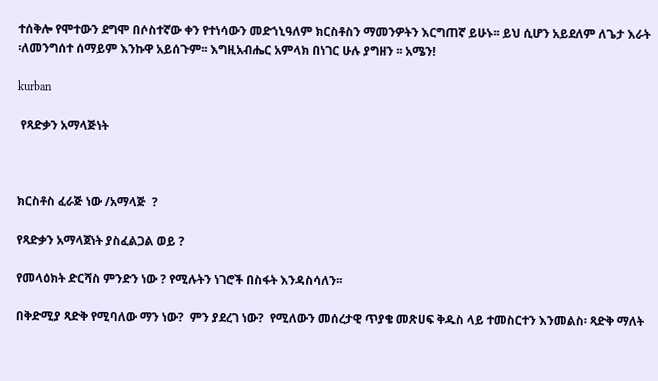ተሰቅሎ የሞተውን ደግሞ በሶስተኛው ቀን የተነሳውን መድኀኒዓለም ክርስቶስን ማመንዎትን እርግጠኛ ይሁኑ፡፡ ይህ ሲሆን አይደለም ለጌታ እራት ፡ለመንግሰተ ሰማይም እንኩዋ አይሰጉም፡፡ እግዚአብሔር አምላክ በነገር ሁሉ ያግዘን ፡፡ አሜን!

kurban

 የጻድቃን አማላጅነት



ክርስቶስ ፈራጅ ነው /አማላጅ  ?

የጻድቃን አማላጀነት ያስፈልጋል ወይ ?

የመላዕክት ድርሻስ ምንድን ነው ? የሚሉትን ነገሮች በስፋት እንዳስሳለን፡፡

በቅድሚያ ጻድቅ የሚባለው ማን ነው?  ምን ያደረገ ነው?  የሚለውን መሰረታዊ ጥያቄ መጽሀፍ ቅዱስ ላይ ተመስርተን እንመልስ፡ ጻድቅ ማለት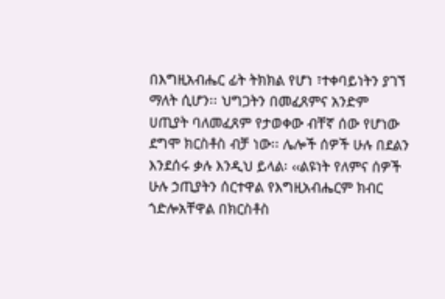በእግዚአብሔር ፊት ትክክል የሆነ ፣ተቀባይነትን ያገኘ ማለት ሲሆን፡፡ ህግጋትን በመፈጸምና አንድም ሀጢያት ባለመፈጸም የታወቀው ብቸኛ ሰው የሆነው ደግሞ ክርስቶስ ብቻ ነው፡፡ ሌሎች ሰዎች ሁሉ በደልን እንደሰሩ ቃሉ እንዲህ ይላል፡ ‹‹ልዩነት የለምና ሰዎች ሁሉ ኃጢያትን ሰርተዋል የእግዚአብሔርም ክብር ጎድሎአቸዋል በክርስቶስ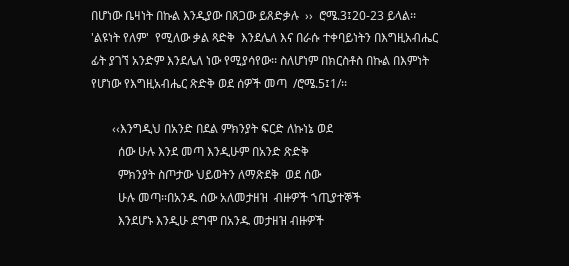በሆነው ቤዛነት በኩል እንዲያው በጸጋው ይጸድቃሉ  ››  ሮሜ.3፤20-23 ይላል፡፡ 'ልዩነት የለም'  የሚለው ቃል ጻድቅ  እንደሌለ እና በራሱ ተቀባይነትን በእግዚአብሔር ፊት ያገኘ አንድም እንደሌለ ነው የሚያሳየው፡፡ ስለሆነም በክርስቶስ በኩል በእምነት የሆነው የእግዚአብሔር ጽድቅ ወደ ሰዎች መጣ  /ሮሜ.5፤1/፡፡

       ‹‹እንግዲህ በአንድ በደል ምክንያት ፍርድ ለኩነኔ ወደ
         ሰው ሁሉ እንደ መጣ እንዲሁም በአንድ ጽድቅ
         ምክንያት ስጦታው ህይወትን ለማጽደቅ  ወደ ሰው
         ሁሉ መጣ፡፡በአንዱ ሰው አለመታዘዝ  ብዙዎች ኀጢያተኞች
         እንደሆኑ እንዲሁ ደግሞ በአንዱ መታዘዝ ብዙዎች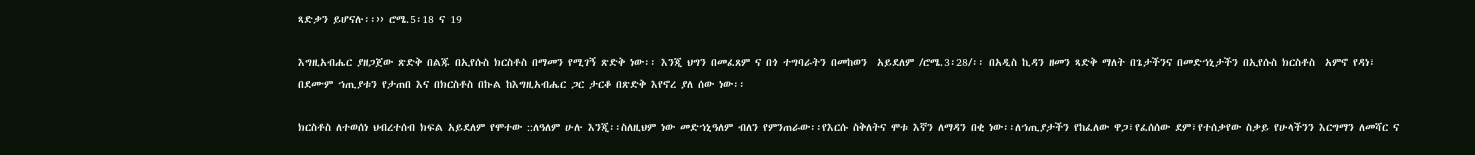ጻድቃን ይሆናሉ፡፡›› ሮሜ.5፡18 ና 19

እግዚአብሔር ያዘጋጀው ጽድቅ በልጁ በኢየሱስ ክርስቶስ በማመን የሚገኝ ጽድቅ ነው፡፡ እንጂ ህግን በመፈጸም ና በጎ ተግባራትን በመከወን  አይደለም /ሮሜ.3፡28/፡፡ በአዲስ ኪዳን ዘመን ጻድቅ ማለት በጌታችንና በመድኀኒታችን በኢየሱስ ክርስቶስ  አምኖ የዳነ፣ በደሙም ኀጢያቱን የታጠበ እና በክርስቶስ በኩል ከእግዚአብሔር ጋር ታርቆ በጽድቅ እየኖረ ያለ ሰው ነው፡፡

ክርስቶስ ለተወሰነ ህብረተሰብ ክፍል አይደለም የሞተው ::ለዓለም ሁሉ እንጂ፡፡ስለዚህም ነው መድኀኒዓለም ብለን የምንጠራው፡፡የእርሱ ስቅለትና ሞቱ እኛን ለማዳን በቂ ነው፡፡ለኀጢያታችን የከፈለው ዋጋ፣የፈሰሰው ደም፣የተሰቃየው ስቃይ የሁላችንን እርግማን ለመሻር ና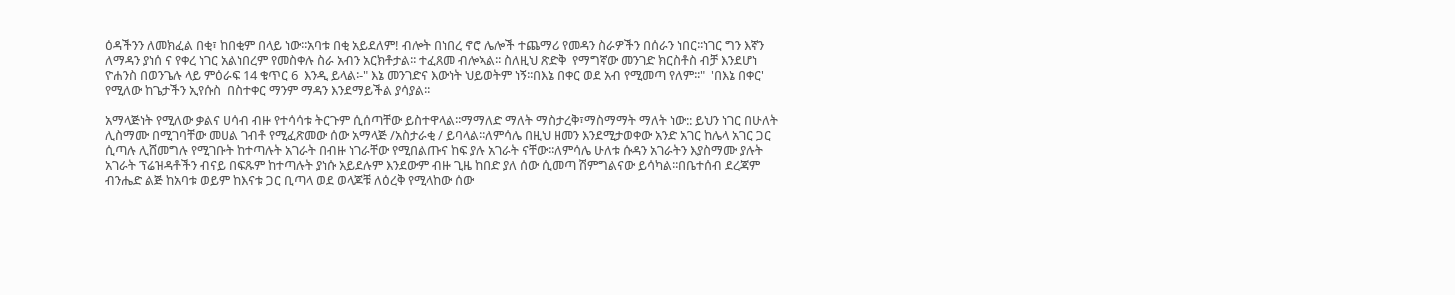ዕዳችንን ለመክፈል በቂ፣ ከበቂም በላይ ነው፡፡አባቱ በቂ አይደለም! ብሎት በነበረ ኖሮ ሌሎች ተጨማሪ የመዳን ስራዎችን በሰራን ነበር፡፡ነገር ግን እኛን ለማዳን ያነሰ ና የቀረ ነገር አልነበረም የመስቀሉ ስራ አብን አርክቶታል፡፡ ተፈጸመ ብሎኣል፡፡ ስለዚህ ጽድቅ  የማግኛው መንገድ ክርስቶስ ብቻ እንደሆነ ዮሐንስ በወንጌሉ ላይ ምዕራፍ 14 ቁጥር 6  እንዲ ይላል፡-" እኔ መንገድና እውነት ህይወትም ነኝ፡፡በእኔ በቀር ወደ አብ የሚመጣ የለም፡፡"  'በእኔ በቀር'  የሚለው ከጌታችን ኢየሱስ  በስተቀር ማንም ማዳን እንደማይችል ያሳያል፡፡

አማላጅነት የሚለው ቃልና ሀሳብ ብዙ የተሳሳቱ ትርጉም ሲሰጣቸው ይስተዋላል፡፡ማማለድ ማለት ማስታረቅ፣ማስማማት ማለት ነው:: ይህን ነገር በሁለት ሊስማሙ በሚገባቸው መሀል ገብቶ የሚፈጽመው ሰው አማላጅ /አስታራቂ / ይባላል፡፡ለምሳሌ በዚህ ዘመን እንደሚታወቀው አንድ አገር ከሌላ አገር ጋር ሲጣሉ ሊሸመግሉ የሚገቡት ከተጣሉት አገራት በብዙ ነገራቸው የሚበልጡና ከፍ ያሉ አገራት ናቸው፡፡ለምሳሌ ሁለቱ ሱዳን አገራትን እያስማሙ ያሉት አገራት ፕሬዝዳቶችን ብናይ በፍጹም ከተጣሉት ያነሱ አይደሉም እንደውም ብዙ ጊዜ ከበድ ያለ ሰው ሲመጣ ሽምግልናው ይሳካል፡፡በቤተሰብ ደረጃም ብንሔድ ልጅ ከአባቱ ወይም ከእናቱ ጋር ቢጣላ ወደ ወላጆቹ ለዕረቅ የሚላከው ሰው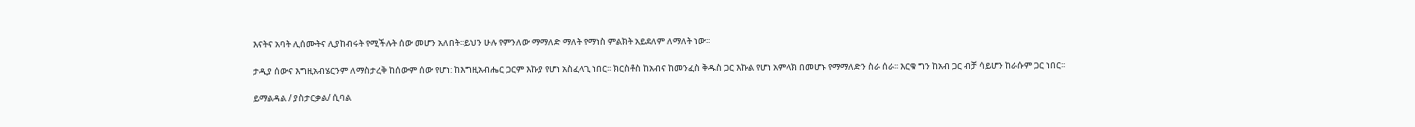እናትና አባት ሊሰሙትና ሊያከብሩት የሚችሉት ሰው መሆን አለበት፡፡ይህን ሁሉ የምንለው ማማለድ ማለት የማነስ ምልክት አይደለም ለማለት ነው፡፡

ታዲያ ሰውና እግዚአብሄርንም ለማስታረቅ ከሰውም ሰው የሆነ: ከእግዚአብሔር ጋርም እኩያ የሆነ አስፈላጊ ነበር፡፡ ክርስቶስ ከአብና ከመንፈስ ቅዱስ ጋር እኩል የሆነ አምላክ በመሆኑ የማማለድን ስራ ሰራ፡፡ እርቁ ግን ከአብ ጋር ብቻ ሳይሆን ከራሱም ጋር ነበር፡፡

ይማልዳል / ያስታርቃል/ ሲባል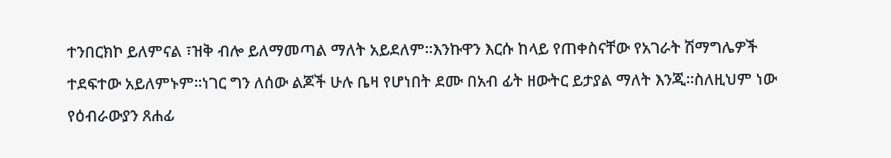ተንበርክኮ ይለምናል ፣ዝቅ ብሎ ይለማመጣል ማለት አይደለም፡፡እንኩዋን እርሱ ከላይ የጠቀስናቸው የአገራት ሽማግሌዎች  ተደፍተው አይለምኑም፡፡ነገር ግን ለሰው ልጆች ሁሉ ቤዛ የሆነበት ደሙ በአብ ፊት ዘውትር ይታያል ማለት እንጂ፡፡ስለዚህም ነው የዕብራውያን ጸሐፊ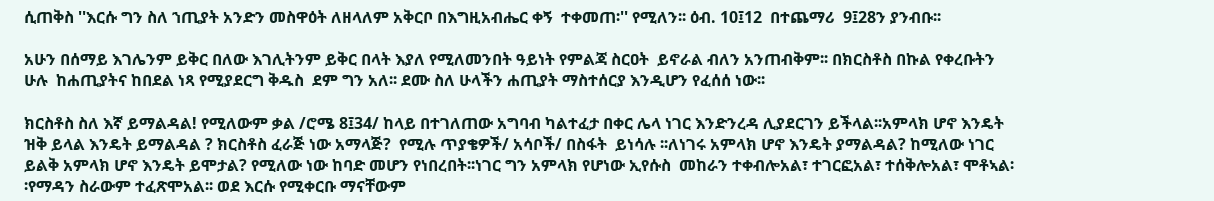ሲጠቅስ ''እርሱ ግን ስለ ኀጢያት አንድን መስዋዕት ለዘላለም አቅርቦ በእግዚአብሔር ቀኝ  ተቀመጠ፡'' የሚለን፡፡ ዕብ. 10፤12  በተጨማሪ  9፤28ን ያንብቡ፡፡

አሁን በሰማይ እገሌንም ይቅር በለው እገሊትንም ይቅር በላት እያለ የሚለመንበት ዓይነት የምልጃ ስርዐት  ይኖራል ብለን አንጠብቅም፡፡ በክርስቶስ በኩል የቀረቡትን ሁሉ  ከሐጢያትና ከበደል ነጻ የሚያደርግ ቅዱስ  ደም ግን አለ፡፡ ደሙ ስለ ሁላችን ሐጢያት ማስተሰርያ እንዲሆን የፈሰሰ ነው፡፡

ክርስቶስ ስለ እኛ ይማልዳል! የሚለውም ቃል /ሮሜ 8፤34/ ከላይ በተገለጠው አግባብ ካልተፈታ በቀር ሌላ ነገር እንድንረዳ ሊያደርገን ይችላል፡፡አምላክ ሆኖ እንዴት ዝቅ ይላል እንዴት ይማልዳል ? ክርስቶስ ፈራጅ ነው አማላጅ?  የሚሉ ጥያቄዎች/ አሳቦች/ በስፋት  ይነሳሉ ፡፡ለነገሩ አምላክ ሆኖ እንዴት ያማልዳል? ከሚለው ነገር ይልቅ አምላክ ሆኖ እንዴት ይሞታል? የሚለው ነው ከባድ መሆን የነበረበት፡፡ነገር ግን አምላክ የሆነው ኢየሱስ  መከራን ተቀብሎአል፣ ተገርፎአል፣ ተሰቅሎአል፣ ሞቶኣል፡፡የማዳን ስራውም ተፈጽሞአል፡፡ ወደ እርሱ የሚቀርቡ ማናቸውም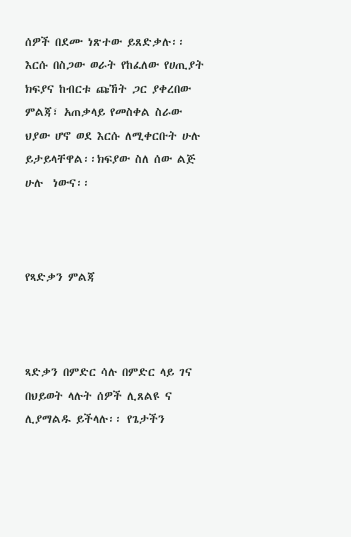ሰዎች በደሙ ነጽተው ይጸድቃሉ፡፡እርሱ በስጋው ወራት የከፈለው የሀጢያት ክፍያና ከብርቱ ጩኸት ጋር ያቀረበው ምልጃ፣ አጠቃላይ የመስቀል ስራው ህያው ሆኖ ወደ እርሱ ለሚቀርቡት ሁሉ ይታይላቸዋል፡፡ክፍያው ስለ ሰው ልጅ ሁሉ  ነውና፡፡



የጻድቃን ምልጃ



ጻድቃን በምድር ሳሉ በምድር ላይ ገና በህይወት ላሉት ሰዎች ሊጸልዩ ና ሊያማልዱ ይችላሉ፡፡ የጌታችን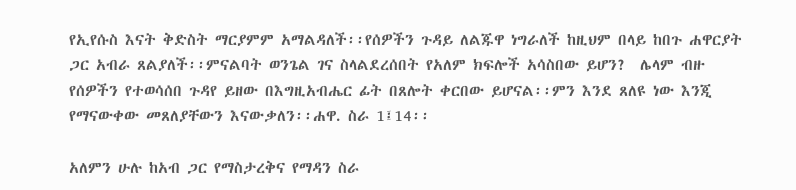የኢየሱስ እናት ቅድስት ማርያምም አማልዳለች፡፡የሰዎችን ጉዳይ ለልጁዋ ነግራለች ከዚህም በላይ ከበጉ ሐዋርያት ጋር አብራ ጸልያለች፡፡ምናልባት ወንጌል ገና ስላልደረሰበት የአለም ክፍሎች አሳስበው ይሆን?  ሌላም ብዙ የሰዎችን የተወሳሰበ ጉዳየ ይዘው በእግዚአብሔር ፊት በጸሎት ቀርበው ይሆናል፡፡ምን እንደ ጸለዩ ነው እንጂ የማናውቀው መጸለያቸውን እናውቃለን፡፡ሐዋ. ስራ 1፤14፡፡

አለምን ሁሉ ከአብ ጋር የማስታረቅና የማዳን ስራ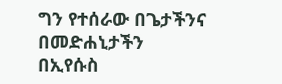ግን የተሰራው በጌታችንና በመድሐኒታችን በኢየሱስ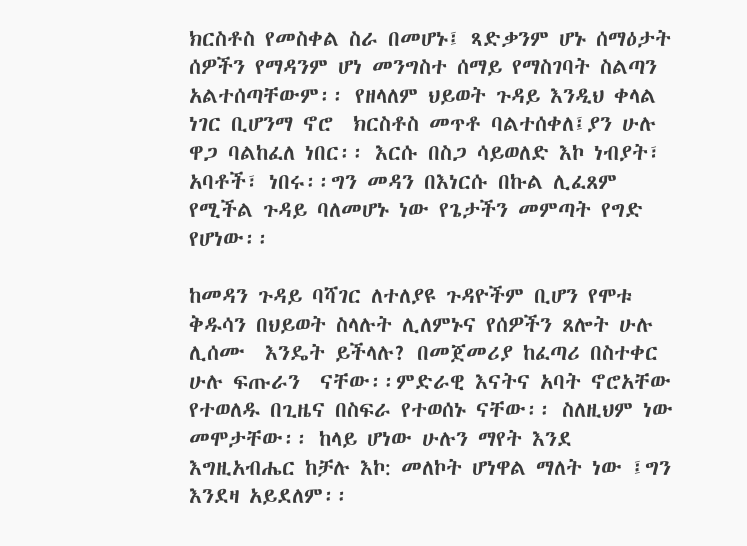ክርስቶስ የመስቀል ስራ በመሆኑ፤ ጻድቃንም ሆኑ ሰማዕታት ሰዎችን የማዳንም ሆነ መንግስተ ሰማይ የማስገባት ስልጣን አልተሰጣቸውም፡፡ የዘላለም ህይወት ጉዳይ እንዲህ ቀላል ነገር ቢሆንማ ኖሮ  ክርስቶስ መጥቶ ባልተሰቀለ፤ያን ሁሉ ዋጋ ባልከፈለ ነበር፡፡ እርሱ በስጋ ሳይወለድ እኮ ነብያት፣ አባቶች፣ ነበሩ፡፡ግን መዳን በእነርሱ በኩል ሊፈጸም የሚችል ጉዳይ ባለመሆኑ ነው የጌታችን መምጣት የግድ የሆነው፡፡

ከመዳን ጉዳይ ባሻገር ለተለያዩ ጉዳዮችም ቢሆን የሞቱ ቅዱሳን በህይወት ስላሉት ሊለምኑና የሰዎችን ጸሎት ሁሉ ሊሰሙ  እንዴት ይችላሉ? በመጀመሪያ ከፈጣሪ በስተቀር ሁሉ ፍጡራን  ናቸው፡፡ምድራዊ እናትና አባት ኖሮአቸው የተወለዱ በጊዜና በስፍራ የተወሰኑ ናቸው፡፡ ስለዚህም ነው መሞታቸው፡፡ ከላይ ሆነው ሁሉን ማየት እንደ እግዚአብሔር ከቻሉ እኮ: መለኮት ሆነዋል ማለት ነው ፤ግን እንደዛ አይደለም፡፡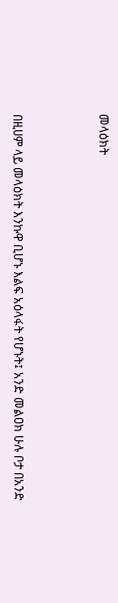መላዕክት



በዚሀም ላይ መላዕክት እንኩዋ ቢሆኑ እልፍ አዕላፋት የሆኑት፤ አንድ መልዐክ ሁሉ ቦታ በአንድ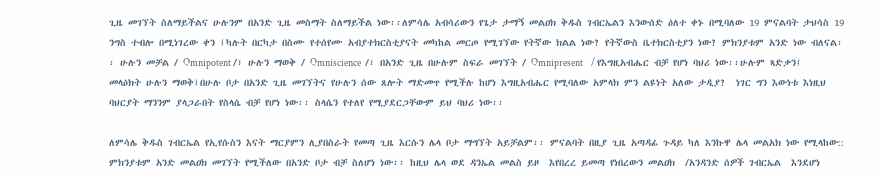ጊዜ መገኘት ስለማይችልና ሁሉንም በአንድ ጊዜ መስማት ስለማይችል ነው፡፡ለምሳሌ አብሳሪውን የጌታ ታማኝ መልዐክ ቅዱስ ገብርኤልን እንውሰድ ዕለተ ቀኑ በሚባለው 19 ምናልባት ታህሳስ 19  ንግስ ተብሎ በሚነገረው ቀን ፤ካሉት በርካታ በስሙ የተሰየሙ አብያተክርስቲያናት መካከል መርጦ የሚገኘው የትኛው ክልል ነው? የትኛውስ ቤተክርስቲያን ነው? ምክንያቱም አንድ ነው ብለናል፡፡ ሁሉን መቻል / Omnipotent /፣ ሁሉን ማወቅ / Omniscience  /፣ በአንድ ጊዜ በሁሉም ስፍራ መገኘት / Omnipresent    / የእግዚአብሔር ብቻ የሆነ ባህሪ ነው፡፡ሁሉም ጻድቃን፤ መላዕክት ሁሉን ማወቅ፤በሁሉ ቦታ በአንድ ጊዜ መገኘትና የሁሉን ሰው ጸሎት ማድመጥ የሚችሉ ከሆነ እግዚአብሔር የሚባለው አምላክ ምን ልዩነት አለው ታዲያ?  ነገር ግን እውነቱ እነዚህ ባህርያት ማንንም ያላጋራበት የስላሴ ብቻ የሆነ ነው፡፡ ስላሴን የተለየ የሚያደርጋቸውም ይህ ባህሪ ነው፡፡

ለምሳሌ ቅዱስ ገብርኤል የኢየሱስን እናት ማርያምን ሊያበስራት የመጣ ጊዜ እርሱን ሌላ ቦታ ማግኘት አይቻልም፡፡ ምናልባት በዚያ ጊዜ አጣዳፊ ጉዳይ ካለ እንኩዋ ሌላ መልአክ ነው የሚላከው:: ምክንያቱም አንድ መልዐክ መገኘት የሚችለው በአንድ ቦታ ብቻ ስለሆነ ነው፡፡ ከዚህ ሌላ ወደ ዳንኤል መልስ ይዞ  እየበረረ ይመጣ የነበረውን መልዐክ  /አንዳንድ ሰዎች ገብርኤል  እንደሆነ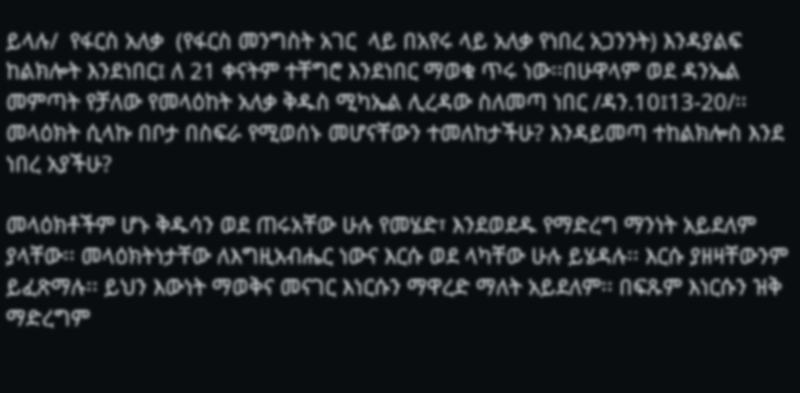ይላሉ/  የፋርስ አለቃ  (የፋርስ መንግስት አገር  ላይ በአየሩ ላይ አለቃ የነበረ አጋንንት) እንዳያልፍ ከልክሎት እንደነበር፤ ለ 21 ቀናትም ተቸግሮ እንደነበር ማወቁ ጥሩ ነው፡፡በሁዋላም ወደ ዳንኤል መምጣት የቻለው የመላዕከት አለቃ ቅዱስ ሚካኤል ሊረዳው ስለመጣ ነበር /ዳን.10፤13-20/፡፡ መላዕክት ሲላኩ በቦታ በስፍራ የሚወሰኑ መሆናቸውን ተመለከታችሁ? እንዳይመጣ ተከልክሎስ እንደ ነበረ አያችሁ?

መላዕክቶችም ሆኑ ቅዱሳን ወደ ጠሩአቸው ሁሉ የመሄድ፣ እንደወደዱ የማድረግ ማንነት አይደለም ያላቸው፡፡ መላዕክትነታቸው ለእግዚአብሔር ነውና እርሱ ወደ ላካቸው ሁሉ ይሄዳሉ፡፡ እርሱ ያዘዛቸውንም ይፈጽማሉ፡፡ ይህን እውነት ማወቅና መናገር እነርሱን ማዋረድ ማለት አይደለም፡፡ በፍጹም እነርሱን ዝቅ ማድረግም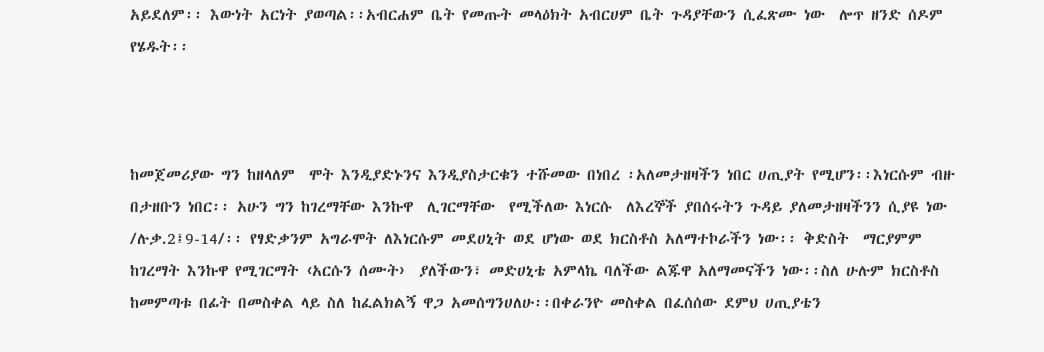አይደለም፡፡ እውነት አርነት ያወጣል፡፡አብርሐም ቤት የመጡት መላዕክት አብርሀም ቤት ጉዳያቸውን ሲፈጽሙ ነው  ሎጥ ዘንድ ሰዶም የሄዱት፡፡



ከመጀመሪያው ግን ከዘላለም  ሞት እንዲያድኑንና እንዲያስታርቁን ተሹመው በነበረ ፡አለመታዘዛችን ነበር ሀጢያት የሚሆን፡፡እነርሱም ብዙ በታዘቡን ነበር፡፡ አሁን ግን ከገረማቸው እንኩዋ  ሊገርማቸው  የሚችለው እነርሱ  ለእረኞች ያበሰሩትን ጉዳይ ያለመታዘዛችንን ሲያዩ ነው  /ሉቃ.2፤9-14/፡፡ የፃድቃንም አግራሞት ለእነርሱም መደሀኒት ወደ ሆነው ወደ ክርስቶስ አለማተኮራችን ነው፡፡ ቅድስት  ማርያምም ከገረማት እንኩዋ የሚገርማት ‹አርሱን ሰሙት›  ያለችውን፣ መድሀኒቴ አምላኬ ባለችው ልጁዋ አለማመናችን ነው፡፡ስለ ሁሉም ክርስቶስ ከመምጣቱ በፊት በመስቀል ላይ ስለ ከፈልክልኝ ዋጋ አመሰግንሀለሁ፡፡በቀራንዮ መስቀል በፈሰሰው ደምህ ሀጢያቴን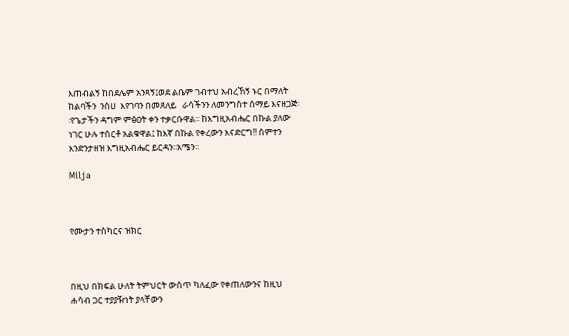እጠብልኝ ከበደሌም አንጻኝ፤ወደ ልቤም ገብተህ አብረኸኝ ኑር በማለት ከልባችን  ንስሀ  እየገባን በመጸለይ   ራሳችንን ለመንግስተ ሰማይ እናዘጋጅ፡፡የጌታችን ዳግም ምፅዐት ቀን ተቃርቡዋል፡፡ ከእግዚአብሔር በኩል ያለው ነገር ሁሉ ተሰርቶ አልቁዋል፤ ከእኛ በኩል የቀረውን እናድርግ!! ሰምተን እንድንታዘዝ እግዚአብሔር ይርዳን፡፡አሜን፡፡

Milja



የሙታን ተስካርና ዝክር



በዚህ በክፍል ሁለት ትምህርት ውስጥ ካለፈው የቀጠለውንና ከዚህ ሐሳብ ጋር ተያያዥነት ያላቸውን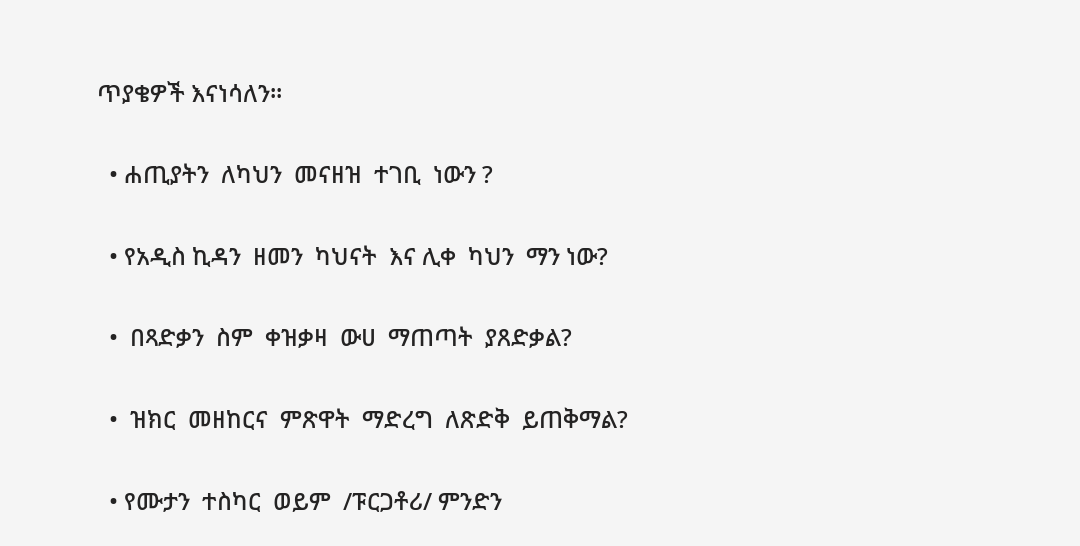ጥያቄዎች እናነሳለን፡፡

  • ሐጢያትን  ለካህን  መናዘዝ  ተገቢ  ነውን ?

  • የአዲስ ኪዳን  ዘመን  ካህናት  እና ሊቀ  ካህን  ማን ነው?

  •  በጻድቃን  ስም  ቀዝቃዛ  ውሀ  ማጠጣት  ያጸድቃል?

  •  ዝክር  መዘከርና  ምጽዋት  ማድረግ  ለጽድቅ  ይጠቅማል?

  • የሙታን  ተስካር  ወይም  /ፑርጋቶሪ/ ምንድን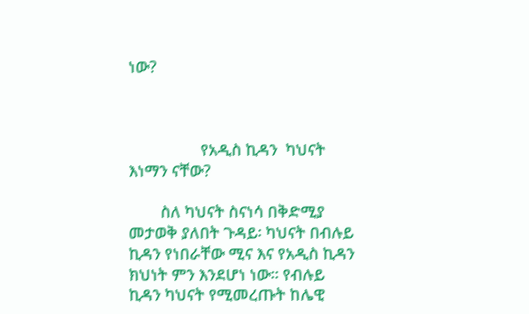ነው?



                  የአዲስ ኪዳን  ካህናት እነማን ናቸው?

        ስለ ካህናት ስናነሳ በቅድሚያ መታወቅ ያለበት ጉዳይ፡ ካህናት በብሉይ ኪዳን የነበራቸው ሚና እና የአዲስ ኪዳን ክህነት ምን እንደሆነ ነው፡፡ የብሉይ ኪዳን ካህናት የሚመረጡት ከሌዊ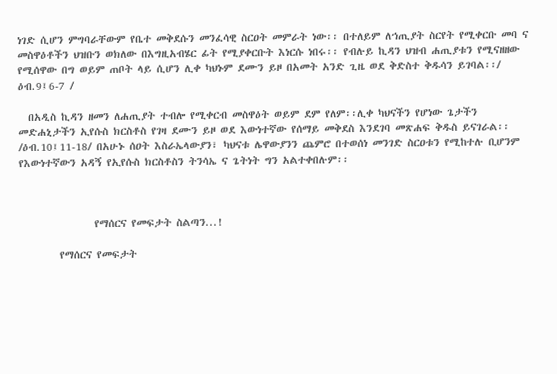ነገድ ሲሆን ምግባራቸውም የቤተ መቅደሱን መንፈሳዊ ስርዐት መምራት ነው፡፡ በተለይም ለኀጢያት ስርየት የሚቀርቡ መባ ና መስዋዕቶችን ህዝቡን ወክለው በእግዚአብሄር ፊት የሚያቀርቡት እነርሱ ነበሩ፡፡ የብሉይ ኪዳን ህዝብ ሐጢያቱን የሚናዘዘው የሚሰዋው በግ ወይም ጠቦት ላይ ሲሆን ሊቀ ካህኑም ደሙን ይዞ በአመት አንድ ጊዜ ወደ ቅድስተ ቅዱሳን ይገባል፡፡/ ዕብ.9፤6-7 /

  በአዲስ ኪዳን ዘመን ለሐጢያት ተብሎ የሚቀርብ መስዋዕት ወይም ደም የለም፡፡ሊቀ ካህናችን የሆነው ጌታችን መድሐኒታችን ኢየሱስ ክርስቶስ የገዛ ደሙን ይዞ ወደ እውነተኛው የሰማይ መቅደስ እንደገባ መጽሐፍ ቅዱስ ይናገራል፡፡/ዕብ.10፤11-18/ በአሁኑ ሰዐት እስራኤላውያን፣ ካህናቱ ሌዋውያንን ጨምሮ በተወሰነ መንገድ ስርዐቱን የሚከተሉ ቢሆንም የእውነተኛውን አዳኝ የኢየሱስ ክርስቶስን ትንሳኤ ና ጌትነት ግን አልተቀበሉም፡፡



               የማሰርና የመፍታት ስልጣን...!

        የማሰርና የመፍታት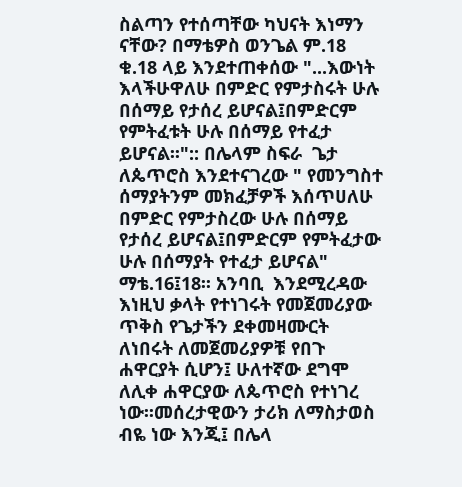ስልጣን የተሰጣቸው ካህናት እነማን ናቸው? በማቴዎስ ወንጌል ም.18 ቁ.18 ላይ እንደተጠቀሰው "...እውነት እላችሁዋለሁ በምድር የምታስሩት ሁሉ በሰማይ የታሰረ ይሆናል፤በምድርም የምትፈቱት ሁሉ በሰማይ የተፈታ ይሆናል፡፡":: በሌላም ስፍራ  ጌታ ለጴጥሮስ እንደተናገረው " የመንግስተ ሰማያትንም መክፈቻዎች እሰጥሀለሁ በምድር የምታስረው ሁሉ በሰማይ የታሰረ ይሆናል፤በምድርም የምትፈታው ሁሉ በሰማያት የተፈታ ይሆናል" ማቴ.16፤18፡፡ አንባቢ  እንደሚረዳው እነዚህ ቃላት የተነገሩት የመጀመሪያው ጥቅስ የጌታችን ደቀመዛሙርት ለነበሩት ለመጀመሪያዎቹ የበጉ ሐዋርያት ሲሆን፤ ሁለተኛው ደግሞ ለሊቀ ሐዋርያው ለጴጥሮስ የተነገረ ነው፡፡መሰረታዊውን ታሪክ ለማስታወስ ብዬ ነው እንጂ፤ በሌላ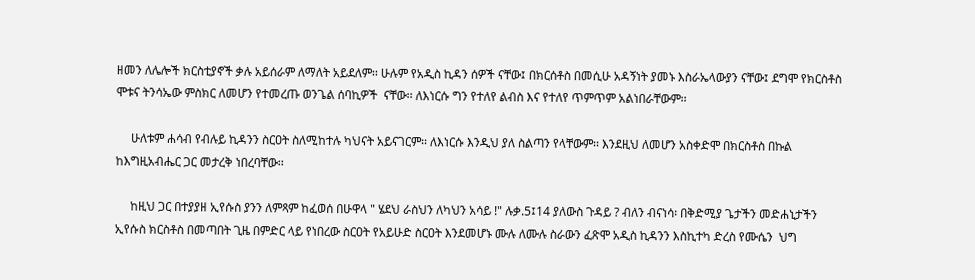ዘመን ለሌሎች ክርስቲያኖች ቃሉ አይሰራም ለማለት አይደለም፡፡ ሁሉም የአዲስ ኪዳን ሰዎች ናቸው፤ በክርሰቶስ በመሲሁ አዳኝነት ያመኑ እስራኤላውያን ናቸው፤ ደግሞ የክርስቶስ ሞቱና ትንሳኤው ምስክር ለመሆን የተመረጡ ወንጌል ሰባኪዎች  ናቸው፡፡ ለእነርሱ ግን የተለየ ልብስ እና የተለየ ጥምጥም አልነበራቸውም፡፡

     ሁለቱም ሐሳብ የብሉይ ኪዳንን ስርዐት ስለሚከተሉ ካህናት አይናገርም፡፡ ለእነርሱ እንዲህ ያለ ስልጣን የላቸውም፡፡ እንደዚህ ለመሆን አስቀድሞ በክርስቶስ በኩል ከእግዚአብሔር ጋር መታረቅ ነበረባቸው፡፡

     ከዚህ ጋር በተያያዘ ኢየሱስ ያንን ለምጻም ከፈወሰ በሁዋላ " ሄደህ ራስህን ለካህን አሳይ !" ሉቃ.5፤14 ያለውስ ጉዳይ ? ብለን ብናነሳ፡ በቅድሚያ ጌታችን መድሐኒታችን ኢየሱስ ክርስቶስ በመጣበት ጊዜ በምድር ላይ የነበረው ስርዐት የአይሁድ ስርዐት እንደመሆኑ ሙሉ ለሙሉ ስራውን ፈጽሞ አዲስ ኪዳንን እስኪተካ ድረስ የሙሴን  ህግ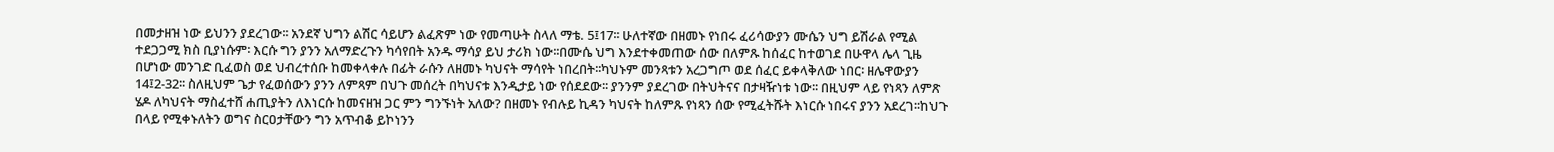በመታዘዝ ነው ይህንን ያደረገው፡፡ አንደኛ ህግን ልሽር ሳይሆን ልፈጽም ነው የመጣሁት ስላለ ማቴ. 5፤17፡፡ ሁለተኛው በዘመኑ የነበሩ ፈሪሳውያን ሙሴን ህግ ይሽራል የሚል ተደጋጋሚ ክስ ቢያነሱም፡ እርሱ ግን ያንን አለማድረጉን ካሳየበት አንዱ ማሳያ ይህ ታሪክ ነው፡፡በሙሴ ህግ እንደተቀመጠው ሰው በለምጹ ከሰፈር ከተወገደ በሁዋላ ሌላ ጊዜ በሆነው መንገድ ቢፈወስ ወደ ህብረተሰቡ ከመቀላቀሉ በፊት ራሱን ለዘመኑ ካህናት ማሳየት ነበረበት፡፡ካህኑም መንጻቱን አረጋግጦ ወደ ሰፈር ይቀላቅለው ነበር፡ ዘሌዋውያን 14፤2-32፡፡ ስለዚህም ጌታ የፈወሰውን ያንን ለምጻም በህጉ መሰረት በካህናቱ እንዲታይ ነው የሰደደው፡፡ ያንንም ያደረገው በትህትናና በታዛዥነቱ ነው፡፡ በዚህም ላይ የነጻን ለምጽ ሄዶ ለካህናት ማስፈተሸ ሐጢያትን ለእነርሱ ከመናዘዝ ጋር ምን ግንኙነት አለው? በዘመኑ የብሉይ ኪዳን ካህናት ከለምጹ የነጻን ሰው የሚፈትሹት እነርሱ ነበሩና ያንን አደረገ፡፡ከህጉ በላይ የሚቀኑለትን ወግና ስርዐታቸውን ግን አጥብቆ ይኮነንን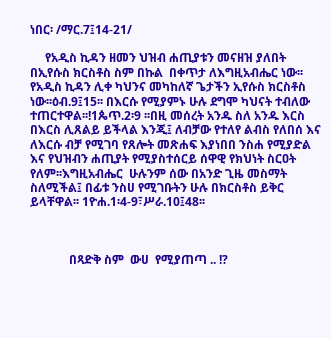ነበር፡ /ማር.7፤14-21/

     የአዲስ ኪዳን ዘመን ህዝብ ሐጢያቱን መናዘዝ ያለበት በኢየሱስ ክርስቶስ ስም በኩል  በቀጥታ ለእግዚአብሔር ነው፡፡ የአዲስ ኪዳን ሊቀ ካህንና መካከለኛ ጌታችን ኢየሱስ ክርስቶስ ነው፡፡ዕብ.9፤15፡፡ በእርሱ የሚያምኑ ሁሉ ደግሞ ካህናት ተብለው ተጠርተዋል፡፡!1ጴጥ.2፡9 ፡፡በዚ መሰረት አንዱ ስለ አንዱ እርስ በእርስ ሊጸልይ ይችላል እንጂ፤ ለብቻው የተለየ ልብስ የለበሰ እና ለእርሱ ብቻ የሚገባ የጸሎት መጽሐፍ እያነበበ ንስሐ የሚያድል እና የህዝብን ሐጢያት የሚያስተሰርይ ሰዋዊ የክህነት ስርዐት የለም፡፡እግዚአብሔር  ሁሉንም ሰው በአንድ ጊዜ መስማት ስለሚችል፤ በፊቱ ንስሀ የሚገቡትን ሁሉ በክርስቶስ ይቅር ይላቸዋል፡፡ 1ዮሐ.1፡4-9፣ሥራ.10፤48፡፡



             በጻድቅ ስም  ውሀ  የሚያጠጣ .. !?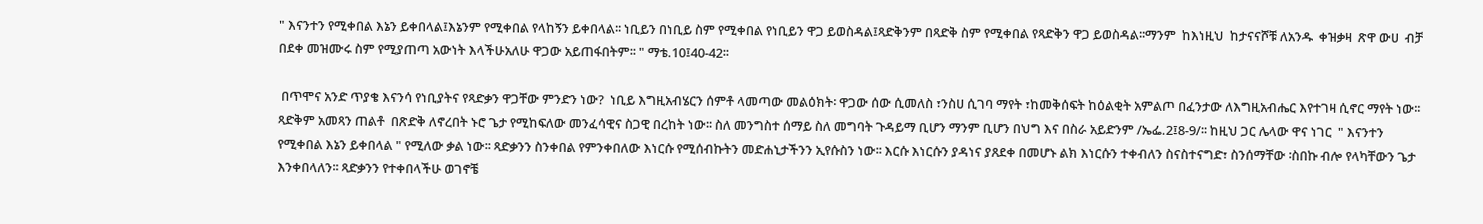" እናንተን የሚቀበል እኔን ይቀበላል፤እኔንም የሚቀበል የላከኝን ይቀበላል፡፡ ነቢይን በነቢይ ስም የሚቀበል የነቢይን ዋጋ ይወስዳል፤ጻድቅንም በጻድቅ ስም የሚቀበል የጻድቅን ዋጋ ይወስዳል፡፡ማንም  ከእነዚህ  ከታናናሾቹ ለአንዱ  ቀዝቃዛ  ጽዋ ውሀ  ብቻ  በደቀ መዝሙሩ ስም የሚያጠጣ አውነት እላችሁአለሁ ዋጋው አይጠፋበትም፡፡ " ማቴ.10፤40-42፡፡

 በጥሞና አንድ ጥያቄ እናንሳ የነቢያትና የጻድቃን ዋጋቸው ምንድን ነው?  ነቢይ እግዚአብሄርን ሰምቶ ላመጣው መልዕክት፡ ዋጋው ሰው ሲመለስ ፣ንስሀ ሲገባ ማየት ፣ከመቅሰፍት ከዕልቂት አምልጦ በፈንታው ለእግዚአብሔር እየተገዛ ሲኖር ማየት ነው፡፡ ጻድቅም አመጻን ጠልቶ  በጽድቅ ለኖረበት ኑሮ ጌታ የሚከፍለው መንፈሳዊና ስጋዊ በረከት ነው፡፡ ስለ መንግስተ ሰማይ ስለ መግባት ጉዳይማ ቢሆን ማንም ቢሆን በህግ እና በስራ አይድንም /ኤፌ.2፤8-9/፡፡ ከዚህ ጋር ሌላው ዋና ነገር  " እናንተን የሚቀበል እኔን ይቀበላል " የሚለው ቃል ነው፡፡ ጻድቃንን ስንቀበል የምንቀበለው እነርሱ የሚሰብኩትን መድሐኒታችንን ኢየሱስን ነው፡፡ እርሱ እነርሱን ያዳነና ያጸደቀ በመሆኑ ልክ እነርሱን ተቀብለን ስናስተናግድ፣ ስንሰማቸው ፡ስበኩ ብሎ የላካቸውን ጌታ እንቀበላለን፡፡ ጻድቃንን የተቀበላችሁ ወገኖቼ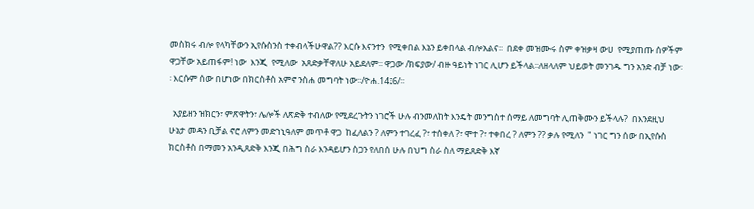መስክሩ ብሎ የላካቸውን ኢየሱስንስ ተቀብላችሁዋል?? እርሱ እናንተን  የሚቀበል እኔን ይቀበላል ብሎአልና፡፡  በደቀ መዝሙሩ ስም ቀዝቃዛ ውሀ  የሚያጠጡ ሰዎችም ዋጋቸው አይጠፋም! ነው  እንጂ  የሚለው  አጸድቃቸዋለሁ አይደለም፡፡ ዋጋው /ክፍያው/ ብዙ ዓይነት ነገር ሊሆን ይችላል፡፡ለዘላለም ህይወት መንገዱ ግን አንድ ብቻ ነው፡፡ እርሱም ሰው በሆነው በክርስቶስ አምኖ ንስሐ መግባት ነው፡፡/ዮሐ.14፤6/፡፡

  አያይዘን ዝክርን፣ ምጽዋትን፣ ሌሎች ለጽድቅ ተብለው የሚደረጉትን ነገሮች ሁሉ ብንመለከት እንዴት መንግስተ ሰማይ ለመግባት ሊጠቅሙን ይችላሉ?  በእንደዚህ ሁኔታ መዳን ቢቻል ኖሮ ለምን መድኀኒዓለም መጥቶ ዋጋ  ከፈለልን ? ለምን ተገረፈ ?፣ ተሰቀለ ?፣ ሞተ ?፣ ተቀበረ ? ለምን ?? ቃሉ የሚለን  " ነገር ግን ሰው በኢየሱስ ክርስቶስ በማመን አንዲጸድቅ እንጂ በሕግ ስራ እንዳይሆን ስጋን የለበሰ ሁሉ በህግ ስራ ስለ ማይጸድቅ እኛ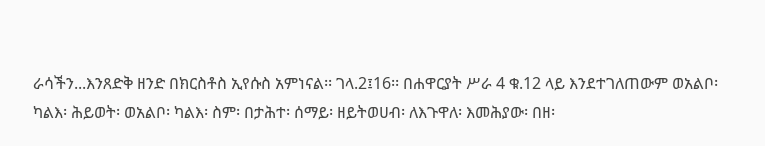ራሳችን...እንጸድቅ ዘንድ በክርስቶስ ኢየሱስ አምነናል፡፡ ገላ.2፤16፡፡ በሐዋርያት ሥራ 4 ቁ.12 ላይ እንደተገለጠውም ወአልቦ፡ ካልእ፡ ሕይወት፡ ወአልቦ፡ ካልእ፡ ስም፡ በታሕተ፡ ሰማይ፡ ዘይትወሀብ፡ ለእጉዋለ፡ እመሕያው፡ በዘ፡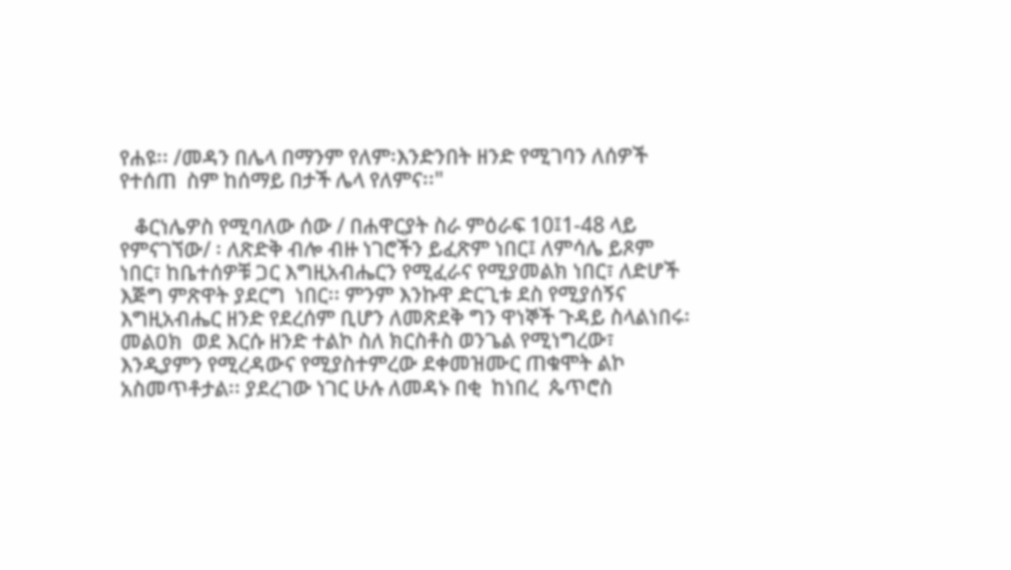የሐዩ፡፡ /መዳን በሌላ በማንም የለም፡እንድንበት ዘንድ የሚገባን ለሰዎች የተሰጠ  ስም ከሰማይ በታች ሌላ የለምና፡፡"

   ቆርነሌዎስ የሚባለው ሰው / በሐዋርያት ስራ ምዕራፍ 10፤1-48 ላይ የምናገኘው/ ፡ ለጽድቅ ብሎ ብዙ ነገሮችን ይፈጽም ነበር፤ ለምሳሌ ይጾም ነበር፣ ከቤተሰዎቹ ጋር እግዚአብሔርን የሚፈራና የሚያመልክ ነበር፣ ለድሆች እጅግ ምጽዋት ያደርግ  ነበር፡፡ ምንም እንኩዋ ድርጊቱ ደስ የሚያሰኝና እግዚአብሔር ዘንድ የደረሰም ቢሆን ለመጽደቅ ግን ዋነኞች ጉዳይ ስላልነበሩ፡ መልዐክ  ወደ እርሱ ዘንድ ተልኮ ስለ ክርስቶስ ወንጌል የሚነግረው፣ እንዲያምን የሚረዳውና የሚያስተምረው ደቀመዝሙር ጠቁሞት ልኮ አስመጥቶታል፡፡ ያደረገው ነገር ሁሉ ለመዳኑ በቂ  ከነበረ  ጴጥሮስ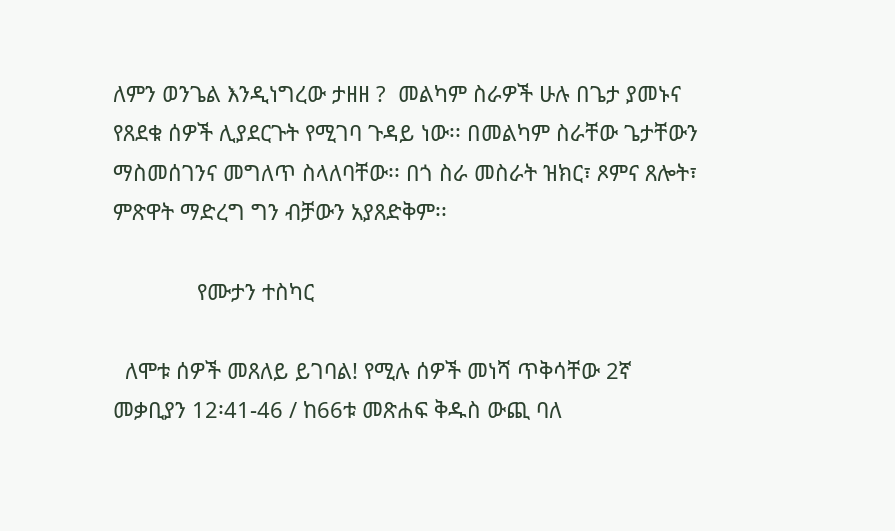ለምን ወንጌል እንዲነግረው ታዘዘ ?  መልካም ስራዎች ሁሉ በጌታ ያመኑና የጸደቁ ሰዎች ሊያደርጉት የሚገባ ጉዳይ ነው፡፡ በመልካም ስራቸው ጌታቸውን ማስመሰገንና መግለጥ ስላለባቸው፡፡ በጎ ስራ መስራት ዝክር፣ ጾምና ጸሎት፣ ምጽዋት ማድረግ ግን ብቻውን አያጸድቅም፡፡

              የሙታን ተስካር

  ለሞቱ ሰዎች መጸለይ ይገባል! የሚሉ ሰዎች መነሻ ጥቅሳቸው 2ኛ መቃቢያን 12፡41-46 / ከ66ቱ መጽሐፍ ቅዱስ ውጪ ባለ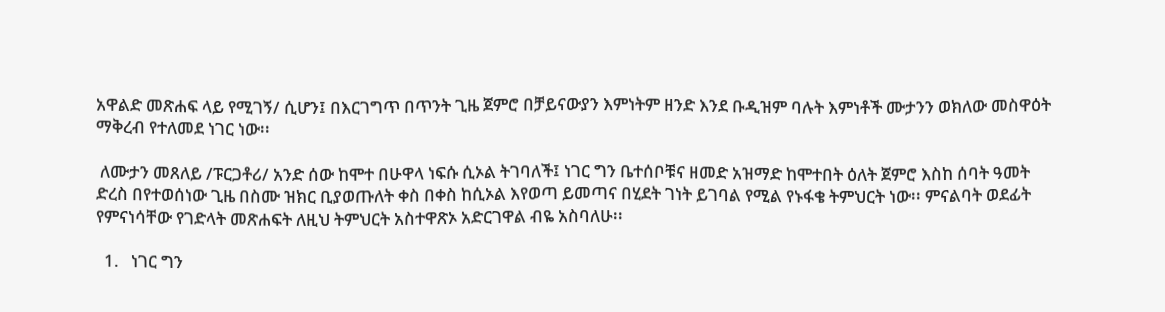አዋልድ መጽሐፍ ላይ የሚገኝ/ ሲሆን፤ በእርገግጥ በጥንት ጊዜ ጀምሮ በቻይናውያን እምነትም ዘንድ እንደ ቡዲዝም ባሉት እምነቶች ሙታንን ወክለው መስዋዕት ማቅረብ የተለመደ ነገር ነው፡፡

 ለሙታን መጸለይ /ፑርጋቶሪ/ አንድ ሰው ከሞተ በሁዋላ ነፍሱ ሲኦል ትገባለች፤ ነገር ግን ቤተሰቦቹና ዘመድ አዝማድ ከሞተበት ዕለት ጀምሮ እስከ ሰባት ዓመት ድረስ በየተወሰነው ጊዜ በስሙ ዝክር ቢያወጡለት ቀስ በቀስ ከሲኦል እየወጣ ይመጣና በሂደት ገነት ይገባል የሚል የኑፋቄ ትምህርት ነው፡፡ ምናልባት ወደፊት የምናነሳቸው የገድላት መጽሐፍት ለዚህ ትምህርት አስተዋጽኦ አድርገዋል ብዬ አስባለሁ፡፡

  1.   ነገር ግን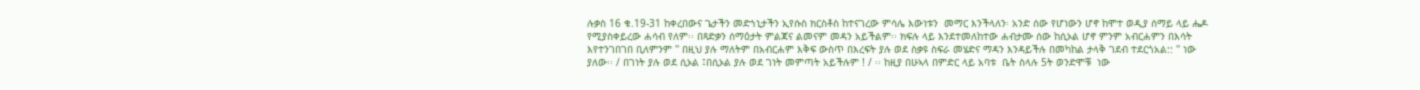ሉቃስ 16 ቁ.19-31 ከቀረበውና ጌታችን መድኀኒታችን ኢየሱስ ክርስቶስ ከተናገረው ምሳሌ እውነቱን  መማር እንችላለን፡ አንድ ሰው የሆነውን ሆኖ ከሞተ ወዲያ ሰማይ ላይ ሔዶ የሚያስቀይረው ሐሳብ የለም፡፡ በጻድቃን ሰማዕታት ምልጃና ልመናም መዳን አይችልም፡፡ ክፍሉ ላይ እንደተመለከተው ሐብታሙ ሰው ከሲኦል ሆኖ ምንም አብርሐምን በእሳት እየተንገበገበ ቢለምንም '' በዚህ ያሉ ማለትም በአብርሐም እቅፍ ውስጥ በእረፍት ያሉ ወደ ስቃዩ ስፍራ መሄድና ማዳን እንዳይችሉ በመካከል ታላቅ ገደብ ተደርጎአል:: '' ነው ያለው፡፡ / በገነት ያሉ ወደ ሲኦል ፤በሲኦል ያሉ ወደ ገነት መምጣት አይችሉም ! / ፡፡ ከዚያ በሁኣላ በምድር ላይ አባቱ  ቤት ስላሉ 5ት ወንድሞቹ  ነው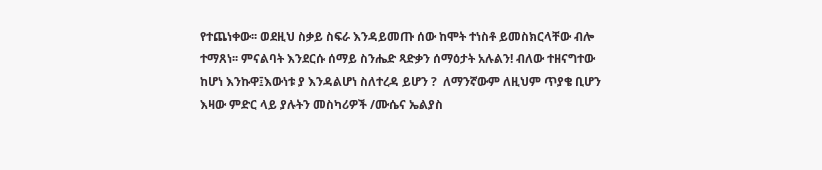የተጨነቀው፡፡ ወደዚህ ስቃይ ስፍራ እንዳይመጡ ሰው ከሞት ተነስቶ ይመስክርላቸው ብሎ ተማጸነ፡፡ ምናልባት እንደርሱ ሰማይ ስንሔድ ጻድቃን ሰማዕታት አሉልን! ብለው ተዘናግተው ከሆነ እንኩዋ፤እውነቱ ያ እንዳልሆነ ስለተረዳ ይሆን ?  ለማንኛውም ለዚህም ጥያቄ ቢሆን እዛው ምድር ላይ ያሉትን መስካሪዎች /ሙሴና ኤልያስ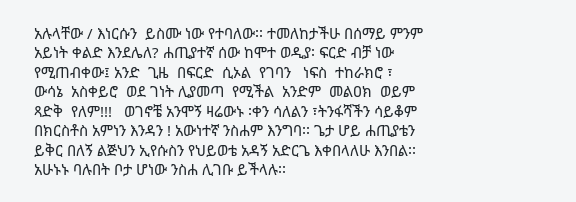አሉላቸው / እነርሱን  ይስሙ ነው የተባለው፡፡ ተመለከታችሁ በሰማይ ምንም አይነት ቀልድ እንደሌለ? ሐጢያተኛ ሰው ከሞተ ወዲያ፡ ፍርድ ብቻ ነው የሚጠብቀው፤ አንድ  ጊዜ  በፍርድ  ሲኦል  የገባን   ነፍስ  ተከራክሮ ፣ ውሳኔ  አስቀይሮ  ወደ ገነት ሊያመጣ  የሚችል  አንድም  መልዐክ  ወይም  ጻድቅ  የለም!!!   ወገኖቼ አንሞኝ ዛሬውኑ ፡ቀን ሳለልን ፣ትንፋሻችን ሳይቆም በክርስቶስ አምነን እንዳን ! አውነተኛ ንስሐም እንግባ፡፡ ጌታ ሆይ ሐጢያቴን ይቅር በለኝ ልጅህን ኢየሱስን የህይወቴ አዳኝ አድርጌ እቀበላለሁ እንበል፡፡ አሁኑኑ ባሉበት ቦታ ሆነው ንስሐ ሊገቡ ይችላሉ፡፡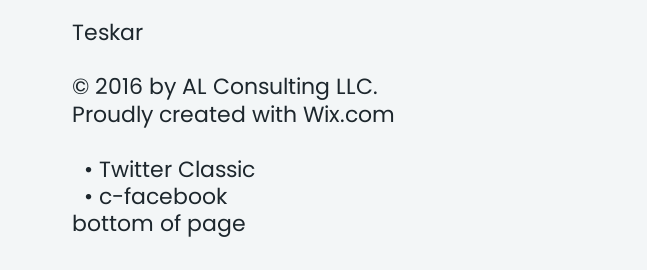Teskar

© 2016 by AL Consulting LLC. Proudly created with Wix.com

  • Twitter Classic
  • c-facebook
bottom of page